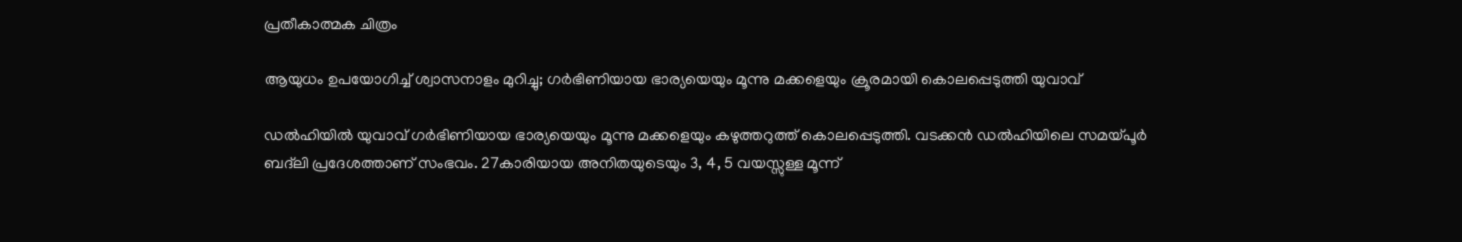പ്രതീകാത്മക ചിത്രം

ആയുധം ഉപയോഗിച്ച് ശ്വാസനാളം മുറിച്ചു; ഗർഭിണിയായ ഭാര്യയെയും മൂന്നു മക്കളെയും ക്രൂരമായി കൊലപ്പെടുത്തി യുവാവ്

ഡൽഹിയിൽ യുവാവ് ഗർഭിണിയായ ഭാര്യയെയും മൂന്നു മക്കളെയും കഴുത്തറുത്ത് കൊലപ്പെടുത്തി. വടക്കൻ ഡൽഹിയിലെ സമയ്പൂർ ബദ്‌ലി പ്രദേശത്താണ് സംഭവം. 27കാരിയായ അനിതയുടെയും 3, 4, 5 വയസ്സുള്ള മൂന്ന്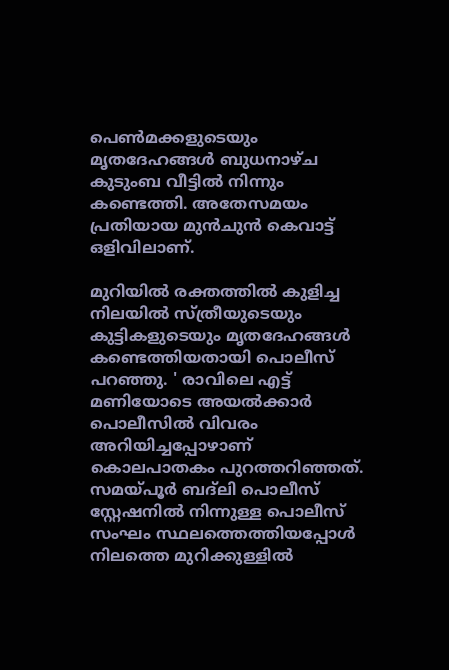പെൺമക്കളുടെയും മൃതദേഹങ്ങൾ ബുധനാഴ്ച കുടുംബ വീട്ടിൽ നിന്നും കണ്ടെത്തി. അതേസമയം പ്രതിയായ മുൻചുൻ കെവാട്ട് ഒളിവിലാണ്.

മുറിയിൽ രക്തത്തിൽ കുളിച്ച നിലയിൽ സ്ത്രീയുടെയും കുട്ടികളുടെയും മൃതദേഹങ്ങൾ കണ്ടെത്തിയതായി പൊലീസ് പറഞ്ഞു. ' രാവിലെ എട്ട് മണിയോടെ അയൽക്കാർ പൊലീസിൽ വിവരം അറിയിച്ചപ്പോഴാണ് കൊലപാതകം പുറത്തറിഞ്ഞത്. സമയ്പൂർ ബദ്‌ലി പൊലീസ് സ്റ്റേഷനിൽ നിന്നുള്ള പൊലീസ് സംഘം സ്ഥലത്തെത്തിയപ്പോൾ നിലത്തെ മുറിക്കുള്ളിൽ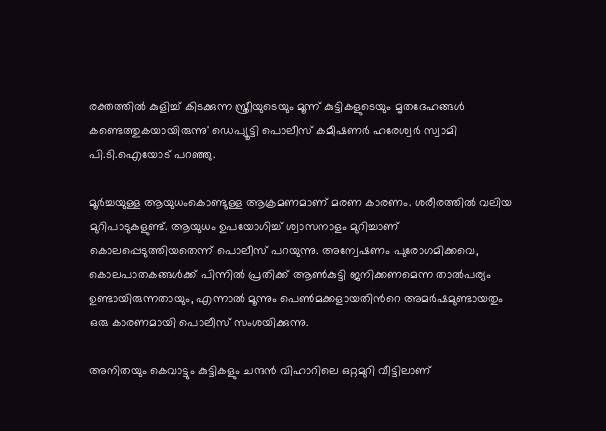രക്തത്തിൽ കുളിച്ച് കിടക്കുന്ന സ്ത്രീയുടെയും മൂന്ന് കുട്ടികളുടെയും മൃതദേഹങ്ങൾ കണ്ടെത്തുകയായിരുന്നു' ഡെപ്യൂട്ടി പൊലീസ് കമീഷണർ ഹരേശ്വർ സ്വാമി പി.ടി.ഐയോട് പറഞ്ഞു.

മൂർച്ചയുള്ള ആയുധംകൊണ്ടുള്ള ആക്രമണമാണ് മരണ കാരണം. ശരീരത്തിൽ വലിയ മുറിപാടുകളുണ്ട്. ആയുധം ഉപയോഗിച്ച് ശ്വാസനാളം മുറിച്ചാണ് കൊലപ്പെടുത്തിയതെന്ന് പൊലീസ് പറയുന്നു. അന്വേഷണം പുരോഗമിക്കവെ, കൊലപാതകങ്ങൾക്ക് പിന്നിൽ പ്രതിക്ക് ആൺകുട്ടി ജനിക്കണമെന്ന താൽപര്യം ഉണ്ടായിരുന്നതാ‍യും, എന്നാൽ മൂന്നും പെൺമക്കളായതിന്‍റെ അമർഷമുണ്ടായതും ഒരു കാരണമായി പൊലീസ് സംശയിക്കുന്നു.

അനിതയും കെവാട്ടും കുട്ടികളും ചന്ദൻ വിഹാറിലെ ഒറ്റമുറി വീട്ടിലാണ്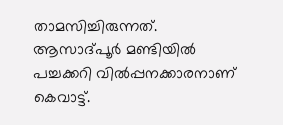താമസിച്ചിരുന്നത്. ആസാദ്പൂർ മണ്ടിയിൽ പച്ചക്കറി വിൽപ്പനക്കാരനാണ് കെവാട്ട്.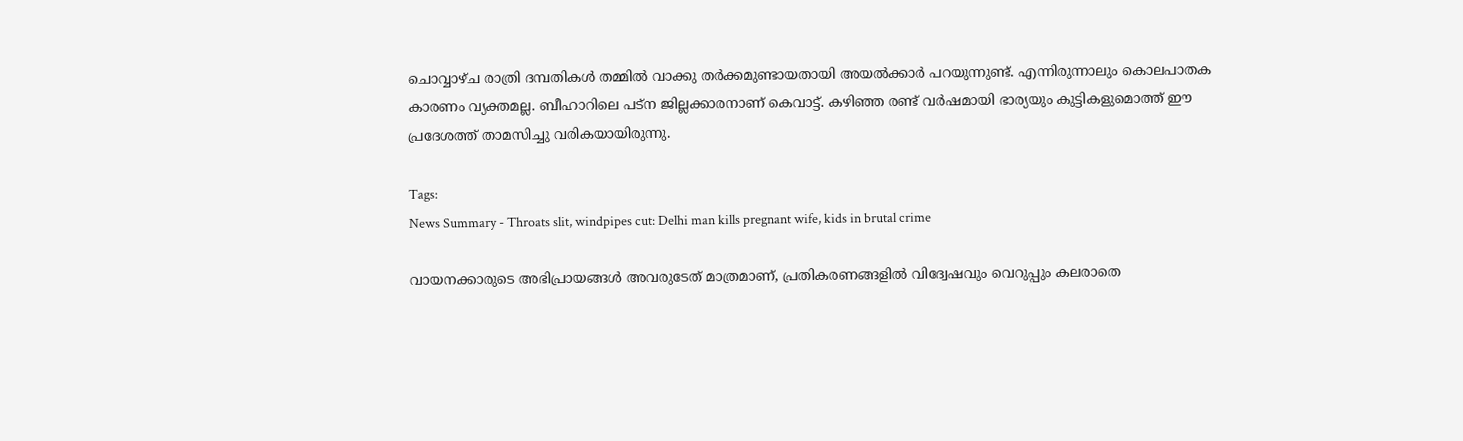ചൊവ്വാഴ്ച രാത്രി ദമ്പതികൾ തമ്മിൽ വാക്കു തർക്കമുണ്ടായതായി അയൽക്കാർ പറയുന്നുണ്ട്. എന്നിരുന്നാലും കൊലപാതക കാരണം വ്യക്തമല്ല. ബീഹാറിലെ പട്‌ന ജില്ലക്കാരനാണ് കെവാട്ട്. കഴിഞ്ഞ രണ്ട് വർഷമായി ഭാര്യയും കുട്ടികളുമൊത്ത് ഈ പ്രദേശത്ത് താമസിച്ചു വരികയായിരുന്നു.

Tags:
News Summary - Throats slit, windpipes cut: Delhi man kills pregnant wife, kids in brutal crime

വായനക്കാരുടെ അഭിപ്രായങ്ങള്‍ അവരുടേത് മാത്രമാണ്, പ്രതികരണങ്ങളിൽ വിദ്വേഷവും വെറുപ്പും കലരാതെ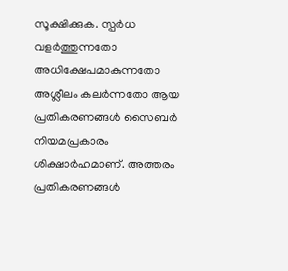സൂക്ഷിക്കുക. സ്പർധ വളർത്തുന്നതോ അധിക്ഷേപമാകുന്നതോ അശ്ലീലം കലർന്നതോ ആയ പ്രതികരണങ്ങൾ സൈബർ നിയമപ്രകാരം ശിക്ഷാർഹമാണ്. അത്തരം പ്രതികരണങ്ങൾ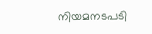നിയമനടപടി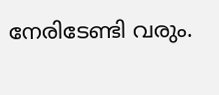നേരിടേണ്ടി വരും.